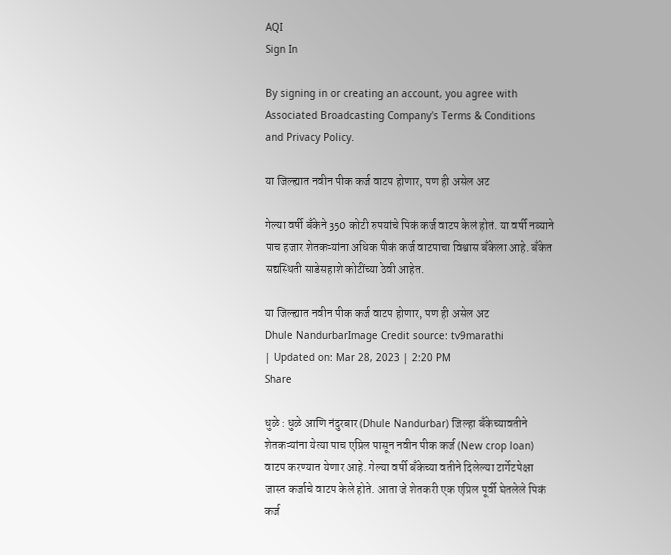AQI
Sign In

By signing in or creating an account, you agree with Associated Broadcasting Company's Terms & Conditions and Privacy Policy.

या जिल्ह्यात नवीन पीक कर्ज वाटप होणार, पण ही असेल अट

गेल्या वर्षी बँकेने 350 कोटी रुपयांचे पिकं कर्ज वाटप केलं होतं. या वर्षी नव्याने पाच हजार शेतकऱ्यांना अधिक पीकं कर्ज वाटपाचा विश्वास बँकेला आहे. बँकेत सद्यस्थिती साडेसहाशे कोटींच्या ठेवी आहेत.

या जिल्ह्यात नवीन पीक कर्ज वाटप होणार, पण ही असेल अट
Dhule NandurbarImage Credit source: tv9marathi
| Updated on: Mar 28, 2023 | 2:20 PM
Share

धुळे : धुळे आणि नंदुरबार (Dhule Nandurbar) जिल्हा बँकेच्यावतीने शेतकऱ्यांना येत्या पाच एप्रिल पासून नवीन पीक कर्ज (New crop loan) वाटप करण्यात येणार आहे. गेल्या वर्षी बँकेच्या वतीने दिलेल्या टार्गेटपेक्षा जास्त कर्जाचे वाटप केले होते. आता जे शेतकरी एक एप्रिल पूर्वी घेतलेले पिकं कर्ज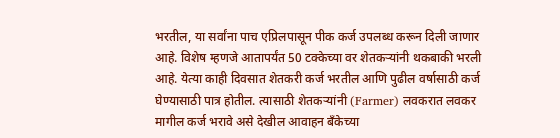भरतील, या सर्वांना पाच एप्रिलपासून पीक कर्ज उपलब्ध करून दिली जाणार आहे. विशेष म्हणजे आतापर्यंत 50 टक्केच्या वर शेतकऱ्यांनी थकबाकी भरली आहे. येत्या काही दिवसात शेतकरी कर्ज भरतील आणि पुढील वर्षासाठी कर्ज घेण्यासाठी पात्र होतील. त्यासाठी शेतकऱ्यांनी (Farmer) लवकरात लवकर मागील कर्ज भरावे असे देखील आवाहन बँकेच्या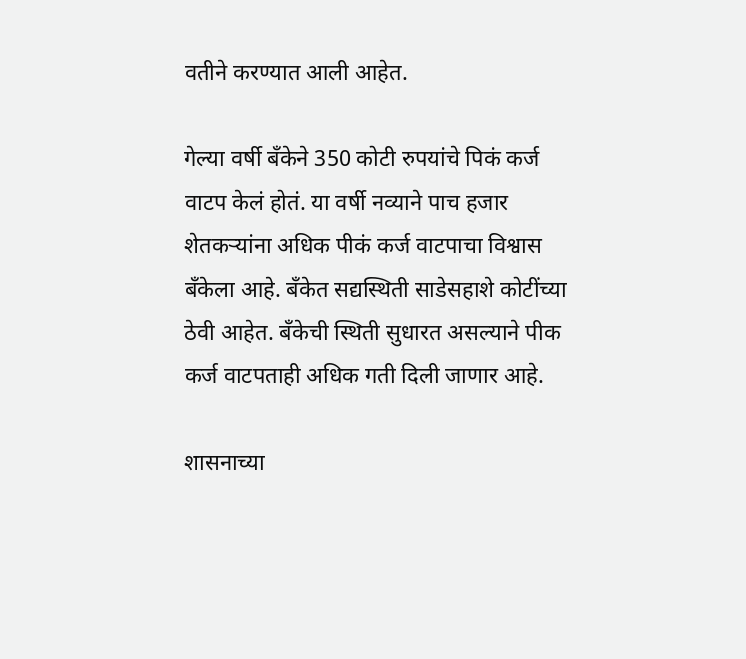वतीने करण्यात आली आहेत.

गेल्या वर्षी बँकेने 350 कोटी रुपयांचे पिकं कर्ज वाटप केलं होतं. या वर्षी नव्याने पाच हजार शेतकऱ्यांना अधिक पीकं कर्ज वाटपाचा विश्वास बँकेला आहे. बँकेत सद्यस्थिती साडेसहाशे कोटींच्या ठेवी आहेत. बँकेची स्थिती सुधारत असल्याने पीक कर्ज वाटपताही अधिक गती दिली जाणार आहे.

शासनाच्या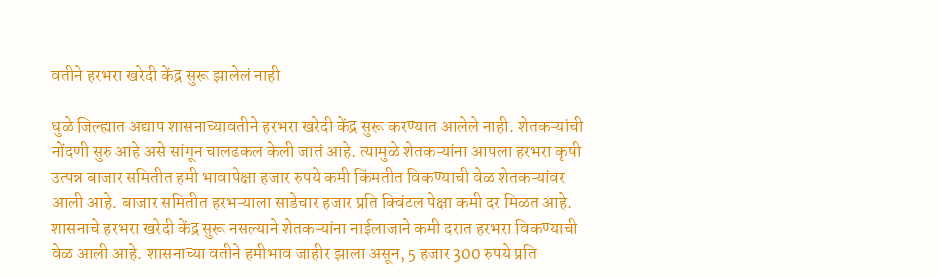वतीने हरभरा खरेदी केंद्र सुरू झालेलं नाही

धुळे जिल्ह्यात अद्याप शासनाच्यावतीने हरभरा खरेदी केंद्र सुरू करण्यात आलेले नाही. शेतकऱ्यांची नोंदणी सुरु आहे असे सांगून चालढकल केली जातं आहे. त्यामुळे शेतकऱ्यांना आपला हरभरा कृषी उत्पन्न बाजार समितीत हमी भावापेक्षा हजार रुपये कमी किंमतीत विकण्याची वेळ शेतकऱ्यांवर आली आहे. बाजार समितीत हरभऱ्याला साडेचार हजार प्रति क्विंटल पेक्षा कमी दर मिळत आहे. शासनाचे हरभरा खरेदी केंद्र सुरू नसल्याने शेतकऱ्यांना नाईलाजाने कमी दरात हरभरा विकण्याची वेळ आली आहे. शासनाच्या वतीने हमीभाव जाहीर झाला असून, 5 हजार 300 रुपये प्रति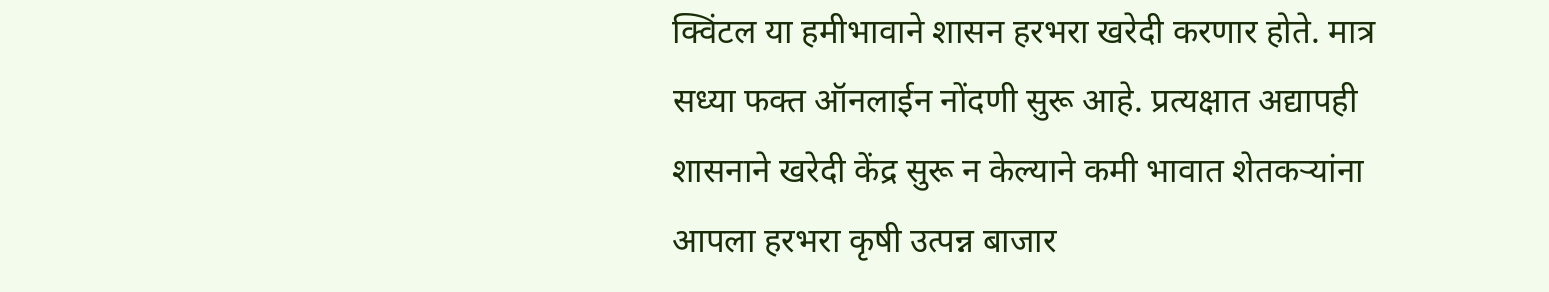क्विंटल या हमीभावाने शासन हरभरा खरेदी करणार होते. मात्र सध्या फक्त ऑनलाईन नोंदणी सुरू आहे. प्रत्यक्षात अद्यापही शासनाने खरेदी केंद्र सुरू न केल्याने कमी भावात शेतकऱ्यांना आपला हरभरा कृषी उत्पन्न बाजार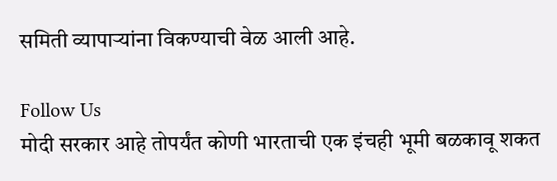समिती व्यापाऱ्यांना विकण्याची वेळ आली आहे.

Follow Us
मोदी सरकार आहे तोपर्यंत कोणी भारताची एक इंचही भूमी बळकावू शकत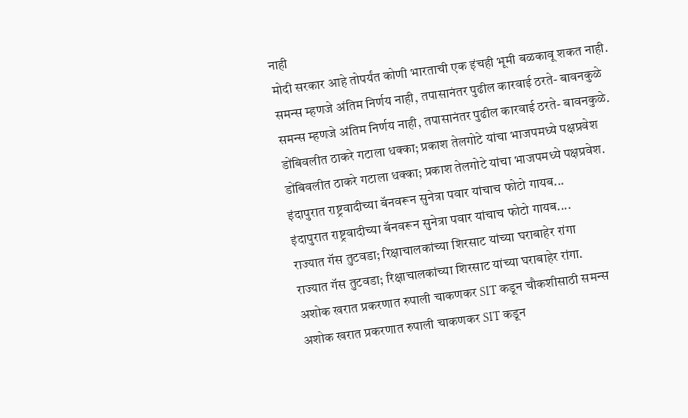नाही
मोदी सरकार आहे तोपर्यंत कोणी भारताची एक इंचही भूमी बळकावू शकत नाही.
समन्स म्हणजे अंतिम निर्णय नाही, तपासानंतर पुढील कारवाई ठरते- बावनकुळे
समन्स म्हणजे अंतिम निर्णय नाही, तपासानंतर पुढील कारवाई ठरते- बावनकुळे.
डोंबिवलीत ठाकरे गटाला धक्का; प्रकाश तेलगोटे यांचा भाजपमध्ये पक्षप्रवेश
डोंबिवलीत ठाकरे गटाला धक्का; प्रकाश तेलगोटे यांचा भाजपमध्ये पक्षप्रवेश.
इंदापुरात राष्ट्रवादीच्या बॅनवरून सुनेत्रा पवार यांचाच फोटो गायब...
इंदापुरात राष्ट्रवादीच्या बॅनवरून सुनेत्रा पवार यांचाच फोटो गायब....
राज्यात गॅस तुटवडा; रिक्षाचालकांच्या शिरसाट यांच्या घराबाहेर रांगा
राज्यात गॅस तुटवडा; रिक्षाचालकांच्या शिरसाट यांच्या घराबाहेर रांगा.
अशोक खरात प्रकरणात रुपाली चाकणकर SIT कडून चौकशीसाठी समन्स
अशोक खरात प्रकरणात रुपाली चाकणकर SIT कडून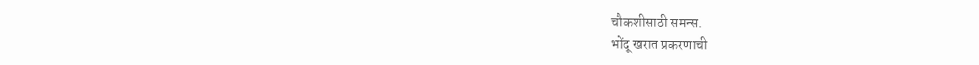चौकशीसाठी समन्स.
भोंदू खरात प्रकरणाची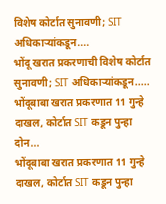विशेष कोर्टात सुनावणी; SIT अधिकाऱ्यांकडून....
भोंदू खरात प्रकरणाची विशेष कोर्टात सुनावणी; SIT अधिकाऱ्यांकडून.....
भोंदूबाबा खरात प्रकरणात 11 गुन्हे दाखल, कोर्टात SIT कडून पुन्हा दोन...
भोंदूबाबा खरात प्रकरणात 11 गुन्हे दाखल, कोर्टात SIT कडून पुन्हा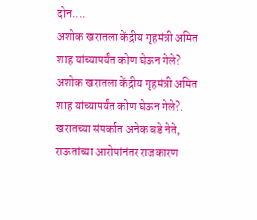दोन....
अशोक खरातला केंद्रीय गृहमंत्री अमित शाह यांच्यापर्यंत कोण घेऊन गेले?
अशोक खरातला केंद्रीय गृहमंत्री अमित शाह यांच्यापर्यंत कोण घेऊन गेले?.
खरातच्या संपर्कात अनेक बडे नेते, राऊतांच्या आरोपांनंतर राजकारण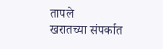तापले
खरातच्या संपर्कात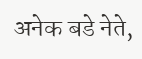अनेक बडे नेते,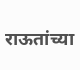राऊतांच्या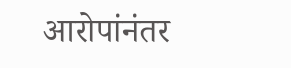आरोपांनंतर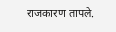राजकारण तापले.